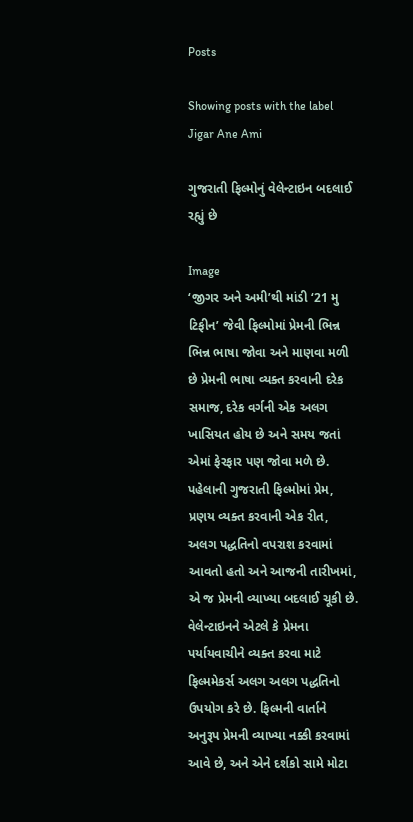Posts

Showing posts with the label Jigar Ane Ami

ગુજરાતી ફિલ્મોનું વેલેન્ટાઇન બદલાઈ રહ્યું છે

Image
‘જીગર અને અમી’થી માંડી ‘21 મુ ટિફીન’ જેવી ફિલ્મોમાં પ્રેમની ભિન્ન ભિન્ન ભાષા જોવા અને માણવા મળી છે પ્રેમની ભાષા વ્યક્ત કરવાની દરેક સમાજ, દરેક વર્ગની એક અલગ ખાસિયત હોય છે અને સમય જતાં એમાં ફેરફાર પણ જોવા મળે છે. પહેલાની ગુજરાતી ફિલ્મોમાં પ્રેમ, પ્રણય વ્યક્ત કરવાની એક રીત, અલગ પદ્ધતિનો વપરાશ કરવામાં આવતો હતો અને આજની તારીખમાં, એ જ પ્રેમની વ્યાખ્યા બદલાઈ ચૂકી છે. વેલેન્ટાઇનને એટલે કે પ્રેમના પર્યાયવાચીને વ્યક્ત કરવા માટે ફિલ્મમેકર્સ અલગ અલગ પદ્ધતિનો ઉપયોગ કરે છે. ફિલ્મની વાર્તાને અનુરૂપ પ્રેમની વ્યાખ્યા નક્કી કરવામાં આવે છે, અને એને દર્શકો સામે મોટા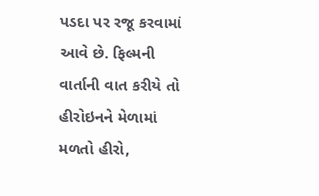પડદા પર રજૂ કરવામાં આવે છે. ફિલ્મની વાર્તાની વાત કરીયે તો હીરોઇનને મેળામાં મળતો હીરો,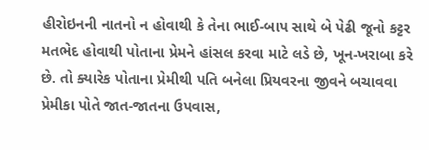હીરોઇનની નાતનો ન હોવાથી કે તેના ભાઈ-બાપ સાથે બે પેઢી જૂનો કટ્ટર મતભેદ હોવાથી પોતાના પ્રેમને હાંસલ કરવા માટે લડે છે, ખૂન-ખરાબા કરે છે. તો ક્યારેક પોતાના પ્રેમીથી પતિ બનેલા પ્રિયવરના જીવને બચાવવા પ્રેમીકા પોતે જાત-જાતના ઉપવાસ,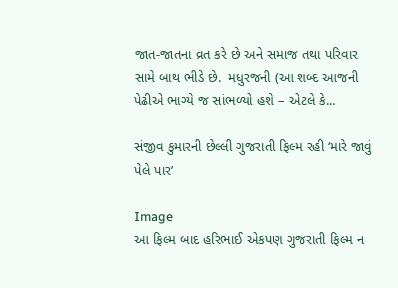જાત-જાતના વ્રત કરે છે અને સમાજ તથા પરિવાર સામે બાથ ભીડે છે.  મધુરજની (આ શબ્દ આજની પેઢીએ ભાગ્યે જ સાંભળ્યો હશે – એટલે કે...

સંજીવ કુમારની છેલ્લી ગુજરાતી ફિલ્મ રહી ‘મારે જાવું પેલે પાર’

Image
આ ફિલ્મ બાદ હરિભાઈ એકપણ ગુજરાતી ફિલ્મ ન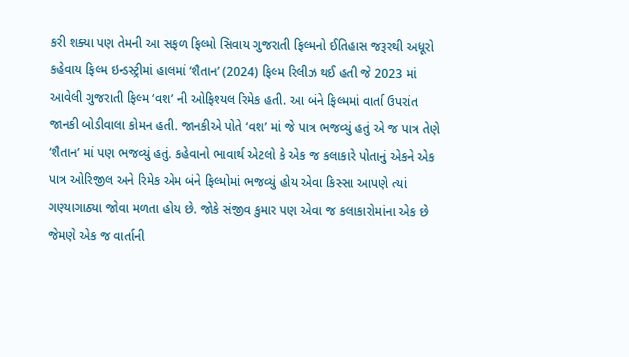કરી શક્યા પણ તેમની આ સફળ ફિલ્મો સિવાય ગુજરાતી ફિલ્મનો ઈતિહાસ જરૂરથી અધૂરો કહેવાય ફિલ્મ ઇન્ડસ્ટ્રીમાં હાલમાં ‘શૈતાન’ (2024) ફિલ્મ રિલીઝ થઈ હતી જે 2023 માં આવેલી ગુજરાતી ફિલ્મ ‘વશ’ ની ઓફિશ્યલ રિમેક હતી. આ બંને ફિલ્મમાં વાર્તા ઉપરાંત જાનકી બોડીવાલા કોમન હતી. જાનકીએ પોતે ‘વશ’ માં જે પાત્ર ભજવ્યું હતું એ જ પાત્ર તેણે ‘શૈતાન’ માં પણ ભજવ્યું હતું. કહેવાનો ભાવાર્થ એટલો કે એક જ કલાકારે પોતાનું એકને એક પાત્ર ઓરિજીલ અને રિમેક એમ બંને ફિલ્મોમાં ભજવ્યું હોય એવા કિસ્સા આપણે ત્યાં ગણ્યાગાઠ્યા જોવા મળતા હોય છે. જોકે સંજીવ કુમાર પણ એવા જ કલાકારોમાંના એક છે જેમણે એક જ વાર્તાની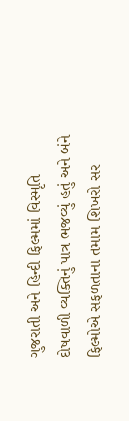ગુજરાતી અને હિન્દી ફિલ્મમાં વિસ્મૃતિ દોષવાળી વ્યક્તિનું પાત્ર ભજવ્યું હતું અને બંને ફિલ્મોએ સફળતાના તમામ શિખરો સર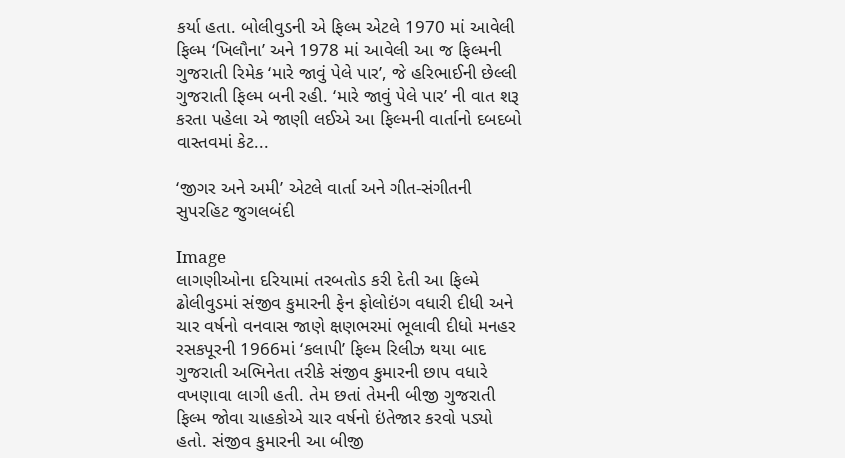કર્યા હતા. બોલીવુડની એ ફિલ્મ એટલે 1970 માં આવેલી ફિલ્મ ‘ખિલૌના’ અને 1978 માં આવેલી આ જ ફિલ્મની ગુજરાતી રિમેક ‘મારે જાવું પેલે પાર’, જે હરિભાઈની છેલ્લી ગુજરાતી ફિલ્મ બની રહી. ‘મારે જાવું પેલે પાર’ ની વાત શરૂ કરતા પહેલા એ જાણી લઈએ આ ફિલ્મની વાર્તાનો દબદબો વાસ્તવમાં કેટ...

‘જીગર અને અમી’ એટલે વાર્તા અને ગીત-સંગીતની સુપરહિટ જુગલબંદી

Image
લાગણીઓના દરિયામાં તરબતોડ કરી દેતી આ ફિલ્મે ઢોલીવુડમાં સંજીવ કુમારની ફેન ફોલોઇંગ વધારી દીધી અને ચાર વર્ષનો વનવાસ જાણે ક્ષણભરમાં ભૂલાવી દીધો મનહર રસકપૂરની 1966માં ‘કલાપી’ ફિલ્મ રિલીઝ થયા બાદ ગુજરાતી અભિનેતા તરીકે સંજીવ કુમારની છાપ વધારે વખણાવા લાગી હતી. તેમ છતાં તેમની બીજી ગુજરાતી ફિલ્મ જોવા ચાહકોએ ચાર વર્ષનો ઇંતેજાર કરવો પડ્યો હતો. સંજીવ કુમારની આ બીજી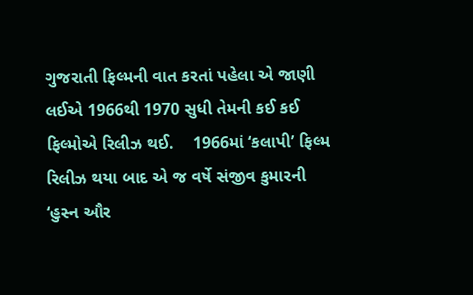ગુજરાતી ફિલ્મની વાત કરતાં પહેલા એ જાણી લઈએ 1966થી 1970 સુધી તેમની કઈ કઈ ફિલ્મોએ રિલીઝ થઈ.    1966માં ‘કલાપી’ ફિલ્મ રિલીઝ થયા બાદ એ જ વર્ષે સંજીવ કુમારની ‘હુસ્ન ઔર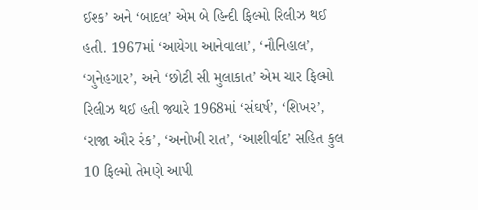ઈશ્ક’ અને ‘બાદલ’ એમ બે હિન્દી ફિલ્મો રિલીઝ થઈ હતી. 1967માં ‘આયેગા આનેવાલા’, ‘નૌનિહાલ’, ‘ગુનેહગાર’, અને ‘છોટી સી મુલાકાત’ એમ ચાર ફિલ્મો રિલીઝ થઈ હતી જ્યારે 1968માં ‘સંઘર્ષ’, ‘શિખર’, ‘રાજા ઔર રંક’, ‘અનોખી રાત’, ‘આશીર્વાદ’ સહિત કુલ 10 ફિલ્મો તેમણે આપી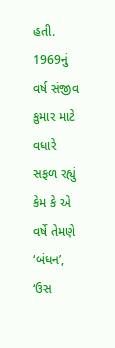હતી. 1969નું વર્ષ સંજીવ કુમાર માટે વધારે સફળ રહ્યું કેમ કે એ વર્ષે તેમણે ‘બંધન’, ‘ઉસ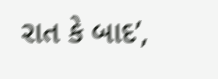રાત કે બાદ’,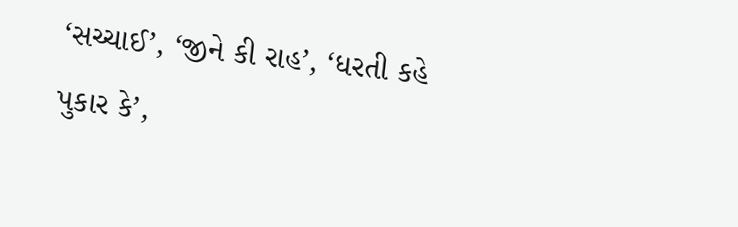‘સચ્ચાઈ’, ‘જીને કી રાહ’, ‘ધરતી કહે પુકાર કે’,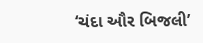‘ચંદા ઔર બિજલી’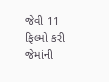જેવી 11 ફિલ્મો કરી જેમાંની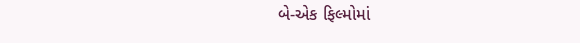બે-એક ફિલ્મોમાં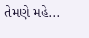તેમણે મહે...